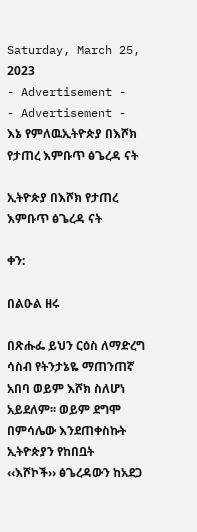Saturday, March 25, 2023
- Advertisement -
- Advertisement -
እኔ የምለዉኢትዮጵያ በእሾክ የታጠረ እምቡጥ ፅጌረዳ ናት

ኢትዮጵያ በእሾክ የታጠረ እምቡጥ ፅጌረዳ ናት

ቀን:

በልዑል ዘሩ

በጽሑፌ ይህን ርዕስ ለማድረግ ሳስብ የትንታኔዬ ማጠንጠኛ አበባ ወይም እሾክ ስለሆነ አይደለም፡፡ ወይም ደግሞ በምሳሌው እንደጠቀስኩት ኢትዮጵያን የከበቧት ‹‹እሾኮች›› ፅጌረዳውን ከአደጋ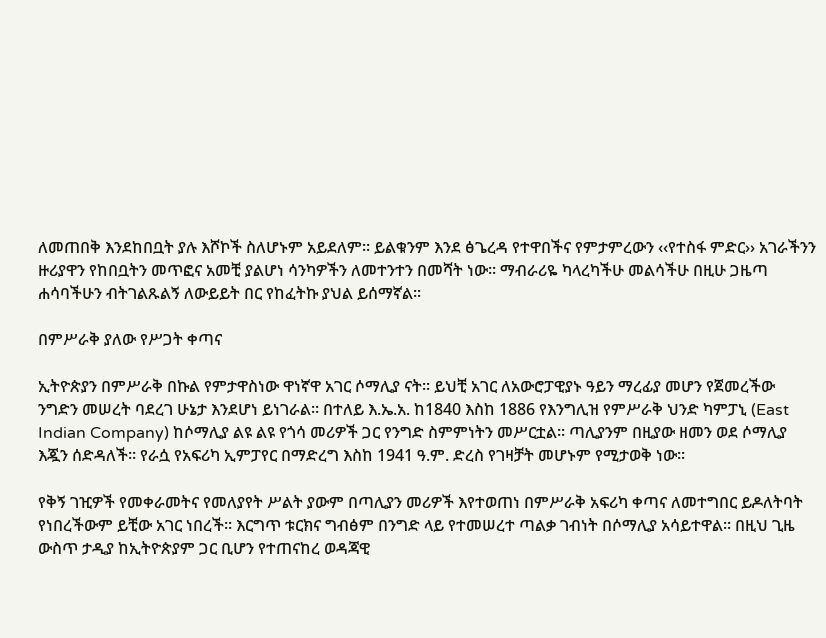ለመጠበቅ እንደከበቧት ያሉ እሾኮች ስለሆኑም አይደለም፡፡ ይልቁንም እንደ ፅጌረዳ የተዋበችና የምታምረውን ‹‹የተስፋ ምድር›› አገራችንን ዙሪያዋን የከበቧትን መጥፎና አመቺ ያልሆነ ሳንካዎችን ለመተንተን በመሻት ነው፡፡ ማብራሪዬ ካላረካችሁ መልሳችሁ በዚሁ ጋዜጣ ሐሳባችሁን ብትገልጹልኝ ለውይይት በር የከፈትኩ ያህል ይሰማኛል፡፡

በምሥራቅ ያለው የሥጋት ቀጣና

ኢትዮጵያን በምሥራቅ በኩል የምታዋስነው ዋነኛዋ አገር ሶማሊያ ናት፡፡ ይህቺ አገር ለአውሮፓዊያኑ ዓይን ማረፊያ መሆን የጀመረችው ንግድን መሠረት ባደረገ ሁኔታ እንደሆነ ይነገራል፡፡ በተለይ እ.ኤ.አ. ከ1840 እስከ 1886 የእንግሊዝ የምሥራቅ ህንድ ካምፓኒ (East Indian Company) ከሶማሊያ ልዩ ልዩ የጎሳ መሪዎች ጋር የንግድ ስምምነትን መሥርቷል፡፡ ጣሊያንም በዚያው ዘመን ወደ ሶማሊያ እጇን ሰድዳለች፡፡ የራሷ የአፍሪካ ኢምፓየር በማድረግ እስከ 1941 ዓ.ም. ድረስ የገዛቻት መሆኑም የሚታወቅ ነው፡፡

የቅኝ ገዢዎች የመቀራመትና የመለያየት ሥልት ያውም በጣሊያን መሪዎች እየተወጠነ በምሥራቅ አፍሪካ ቀጣና ለመተግበር ይዶለትባት የነበረችውም ይቺው አገር ነበረች፡፡ እርግጥ ቱርክና ግብፅም በንግድ ላይ የተመሠረተ ጣልቃ ገብነት በሶማሊያ አሳይተዋል፡፡ በዚህ ጊዜ ውስጥ ታዲያ ከኢትዮጵያም ጋር ቢሆን የተጠናከረ ወዳጃዊ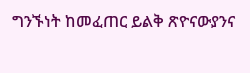ግንኙነት ከመፈጠር ይልቅ ጽዮናውያንና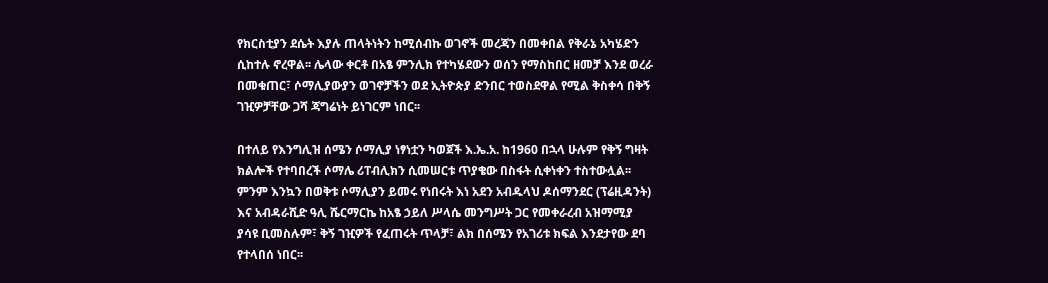የክርስቲያን ደሴት እያሉ ጠላትነትን ከሚሰብኩ ወገኖች መረጃን በመቀበል የቅራኔ አካሄድን ሲከተሉ ኖረዋል፡፡ ሌላው ቀርቶ በአፄ ምንሊክ የተካሄደውን ወሰን የማስከበር ዘመቻ እንደ ወረራ በመቁጠር፣ ሶማሊያውያን ወገኖቻችን ወደ ኢትዮጵያ ድንበር ተወስደዋል የሚል ቅስቀሳ በቅኝ ገዢዎቻቸው ጋሻ ጃግሬነት ይነገርም ነበር፡፡

በተለይ የእንግሊዝ ሰሜን ሶማሊያ ነፃነቷን ካወጀች እ.ኤ.አ. ከ1960 በኋላ ሁሉም የቅኝ ግዛት ክልሎች የተባበረች ሶማሌ ሪፐብሊክን ሲመሠርቱ ጥያቄው በስፋት ሲቀነቀን ተስተውሏል፡፡ ምንም እንኳን በወቅቱ ሶማሊያን ይመሩ የነበሩት እነ አደን አብዱላህ ዶሰማንደር (ፕሬዚዳንት) እና አብዳራሺድ ዓሊ ሼርማርኬ ከአፄ ኃይለ ሥላሴ መንግሥት ጋር የመቀራረብ አዝማሚያ ያሳዩ ቢመስሉም፣ ቅኝ ገዢዎች የፈጠሩት ጥላቻ፣ ልክ በሰሜን የአገሪቱ ክፍል እንደታየው ደባ የተላበሰ ነበር፡፡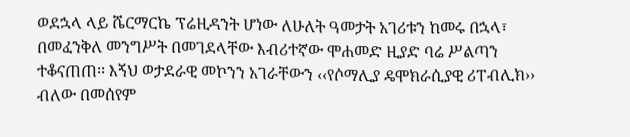ወደኋላ ላይ ሼርማርኬ ፕሬዚዳንት ሆነው ለሁለት ዓመታት አገሪቱን ከመሩ በኋላ፣ በመፈንቅለ መንግሥት በመገደላቸው እብሪተኛው ሞሐመድ ዚያድ ባሬ ሥልጣን ተቆናጠጠ፡፡ እኝህ ወታደራዊ መኮንን አገራቸውን ‹‹የሶማሊያ ዴሞክራሲያዊ ሪፐብሊክ›› ብለው በመሰየም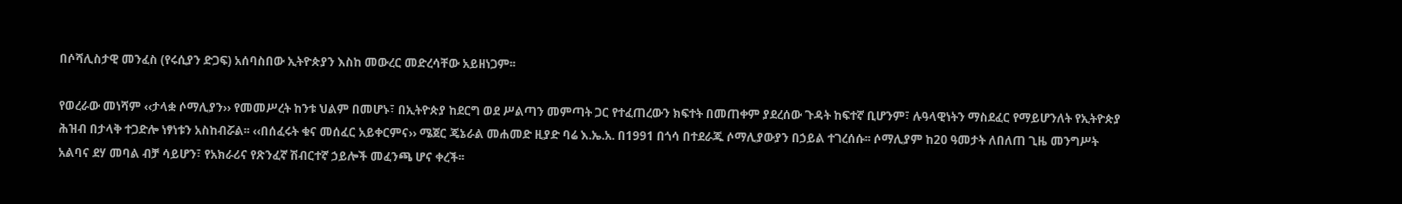በሶሻሊስታዊ መንፈስ (የሩሲያን ድጋፍ) አሰባስበው ኢትዮጵያን እስከ መውረር መድረሳቸው አይዘነጋም፡፡

የወረራው መነሻም ‹‹ታላቋ ሶማሊያን›› የመመሥረት ከንቱ ህልም በመሆኑ፣ በኢትዮጵያ ከደርግ ወደ ሥልጣን መምጣት ጋር የተፈጠረውን ክፍተት በመጠቀም ያደረሰው ጉዳት ከፍተኛ ቢሆንም፣ ሉዓላዊነትን ማስደፈር የማይሆንለት የኢትዮጵያ ሕዝብ በታላቅ ተጋድሎ ነፃነቱን አስከብሯል፡፡ ‹‹በሰፈሩት ቁና መሰፈር አይቀርምና›› ሜጀር ጄኔራል መሐመድ ዚያድ ባሬ እ.ኤ.አ. በ1991 በጎሳ በተደራጁ ሶማሊያውያን በኃይል ተገረሰሱ፡፡ ሶማሊያም ከ20 ዓመታት ለበለጠ ጊዜ መንግሥት አልባና ደሃ መባል ብቻ ሳይሆን፣ የአክራሪና የጽንፈኛ ሽብርተኛ ኃይሎች መፈንጫ ሆና ቀረች፡፡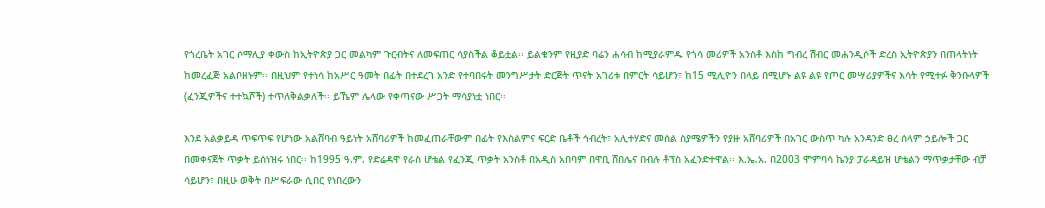የጎረቤት አገር ሶማሊያ ቀውስ ከኢትዮጵያ ጋር መልካም ጉርብትና ለመፍጠር ሳያስችል ቆይቷል፡፡ ይልቁንም የዚያድ ባሬን ሐሳብ ከሚያራምዱ የጎሳ መሪዎች አንስቶ እስከ ግብረ ሽብር መሐንዲሶች ድረስ ኢትዮጵያን በጠላትነት ከመረፈጅ አልቦዘኑም፡፡ በዚህም የተነሳ ከአሥር ዓመት በፊት በተደረገ አንድ የተባበሩት መንግሥታት ድርጅት ጥናት አገሪቱ በምርት ሳይሆን፣ ከ15 ሚሊዮን በላይ በሚሆኑ ልዩ ልዩ የጦር መሣሪያዎችና እሳት የሚተፉ ቅንቡላዎች (ፈንጂዎችና ተተኳሾች) ተጥለቅልቃለች፡፡ ይኼም ሌላው የቀጣናው ሥጋት ማሳያነቷ ነበር፡፡

እንደ አልቃይዳ ጥፍጥፍ የሆነው አልሸባብ ዓይነት አሸባሪዎች ከመፈጠራቸውም በፊት የእስልምና ፍርድ ቤቶች ኅብረት፣ አሊተሃድና መሰል ስያሜዎችን የያዙ አሸባሪዎች በአገር ውስጥ ካሉ አንዳንድ ፀረ ሰላም ኃይሎች ጋር በመቀናጀት ጥቃት ይሰነዝሩ ነበር፡፡ ከ1995 ዓ.ም. የድሬዳዋ የራስ ሆቴል የፈንጂ ጥቃት አንስቶ በአዲስ አበባም በዋቢ ሸበሌና በብሉ ቶፕስ አፈንድተዋል፡፡ እ.ኤ.አ. በ2003 ሞምባሳ ኬንያ ፓራዳይዝ ሆቴልን ማጥቃታቸው ብቻ ሳይሆን፣ በዚሁ ወቅት በሥፍራው ሲበር የነበረውን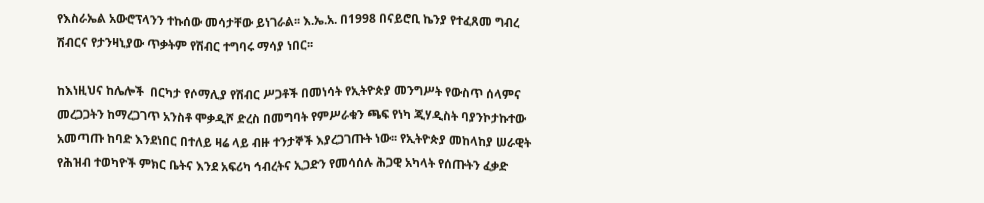የእስራኤል አውሮፕላንን ተኩሰው መሳታቸው ይነገራል፡፡ እ.ኤ.አ. በ1998 በናይሮቢ ኬንያ የተፈጸመ ግብረ ሽብርና የታንዛኒያው ጥቃትም የሽብር ተግባሩ ማሳያ ነበር፡፡

ከእነዚህና ከሌሎች  በርካታ የሶማሊያ የሽብር ሥጋቶች በመነሳት የኢትዮጵያ መንግሥት የውስጥ ሰላምና መረጋጋትን ከማረጋገጥ አንስቶ ሞቃዲሾ ድረስ በመግባት የምሥራቁን ጫፍ የነካ ጂሃዲስት ባያንኮታኩተው አመጣጡ ከባድ እንደነበር በተለይ ዛሬ ላይ ብዙ ተንታኞች እያረጋገጡት ነው፡፡ የኢትዮጵያ መከላከያ ሠራዊት የሕዝብ ተወካዮች ምክር ቤትና እንደ አፍሪካ ኅብረትና ኢጋድን የመሳሰሉ ሕጋዊ አካላት የሰጡትን ፈቃድ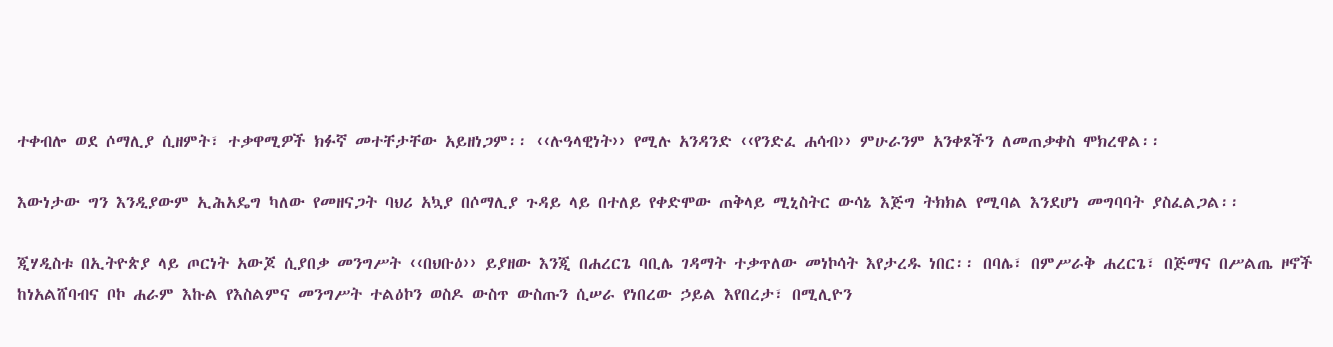ተቀብሎ ወደ ሶማሊያ ሲዘምት፣ ተቃዋሚዎች ክፉኛ መተቸታቸው አይዘነጋም፡፡ ‹‹ሉዓላዊነት›› የሚሉ አንዳንድ ‹‹የንድፈ ሐሳብ›› ምሁራንም አንቀጾችን ለመጠቃቀስ ሞክረዋል፡፡

እውነታው ግን እንዲያውም ኢሕአዴግ ካለው የመዘናጋት ባህሪ አኳያ በሶማሊያ ጉዳይ ላይ በተለይ የቀድሞው ጠቅላይ ሚኒስትር ውሳኔ እጅግ ትክክል የሚባል እንደሆነ መግባባት ያስፈልጋል፡፡

ጂሃዲስቱ በኢትዮጵያ ላይ ጦርነት አውጆ ሲያበቃ መንግሥት ‹‹በህቡዕ›› ይያዘው እንጂ በሐረርጌ ባቢሌ ገዳማት ተቃጥለው መነኮሳት እየታረዱ ነበር፡፡ በባሌ፣ በምሥራቅ ሐረርጌ፣ በጅማና በሥልጤ ዞኖች ከነአልሸባብና ቦኮ ሐራም እኩል የእስልምና መንግሥት ተልዕኮን ወስዶ ውስጥ ውስጡን ሲሠራ የነበረው ኃይል እየበረታ፣ በሚሊዮን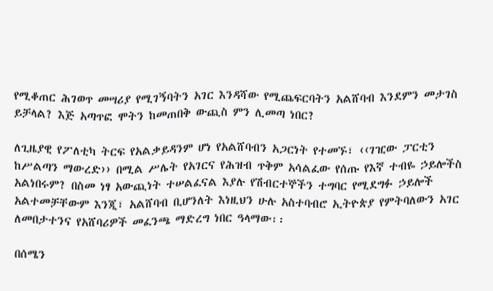የሚቆጠር ሕገወጥ መሣሪያ የሚገኝባትን አገር እንዳሻው የሚጨፍርባትን አልሸባብ እንደምን መታገስ ይቻላል? እጅ አጣጥፎ ሞትን ከመጠበቅ ውጪስ ምን ሊመጣ ነበር?

ለጊዜያዊ የፖለቲካ ትርፍ የአልቃይዳንም ሆነ የአልሸባብን አጋርነት የተመኙ፣ ‹‹ገዢው ፓርቲን ከሥልጣን ማውረድ›› በሚል ሥሌት የአገርና የሕዝብ ጥቅም አሳልፈው የሰጡ የእኛ ተብዬ ኃይሎችስ አልነበሩም? በስመ ነፃ አውጪነት ተሠልፈናል እያሉ የሽብርተኞችን ተግባር የሚደግፉ ኃይሎች አልተመቻቸውም እንጂ፣ አልሸባብ ቢሆንለት እነዚህን ሁሉ አስተባብሮ ኢትዮጵያ የምትባለውን አገር ለመበታተንና የአሸባሪዎች መፈንጫ ማድረግ ነበር ዓላማው፡፡

በሰሜን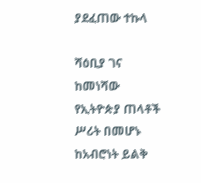ያደፈጠው ተኩላ

ሻዕቢያ ገና ከመነሻው የኢትዮጵያ ጠላቶች ሥሪት በመሆኑ ከአብሮነት ይልቅ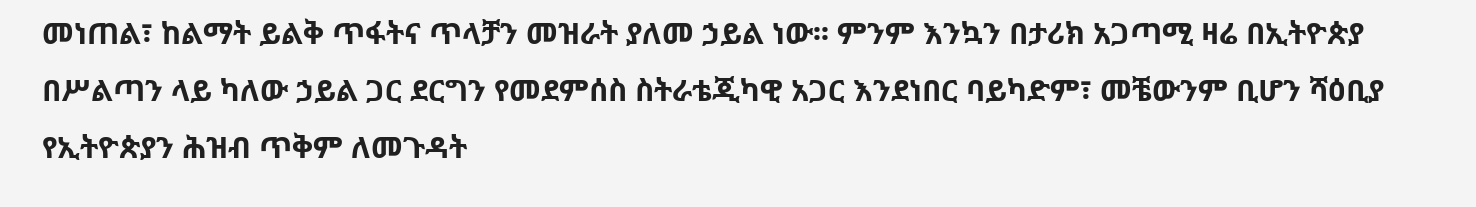መነጠል፣ ከልማት ይልቅ ጥፋትና ጥላቻን መዝራት ያለመ ኃይል ነው፡፡ ምንም እንኳን በታሪክ አጋጣሚ ዛሬ በኢትዮጵያ በሥልጣን ላይ ካለው ኃይል ጋር ደርግን የመደምሰስ ስትራቴጂካዊ አጋር እንደነበር ባይካድም፣ መቼውንም ቢሆን ሻዕቢያ የኢትዮጵያን ሕዝብ ጥቅም ለመጉዳት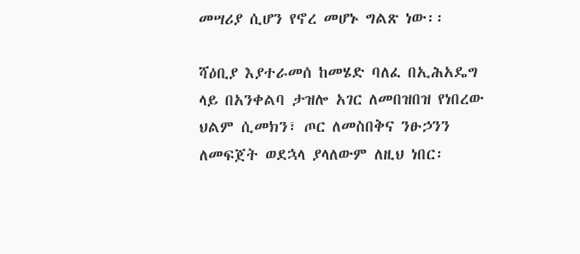መሣሪያ ሲሆን የኖረ መሆኑ ግልጽ ነው፡፡

ሻዕቢያ እያተራመሰ ከመሄድ ባለፈ በኢሕአዴግ ላይ በአንቀልባ ታዝሎ አገር ለመበዝበዝ የነበረው ህልም ሲመክን፣ ጦር ለመስበቅና ንፁኃንን ለመፍጀት ወደኋላ ያላለውም ለዚህ ነበር፡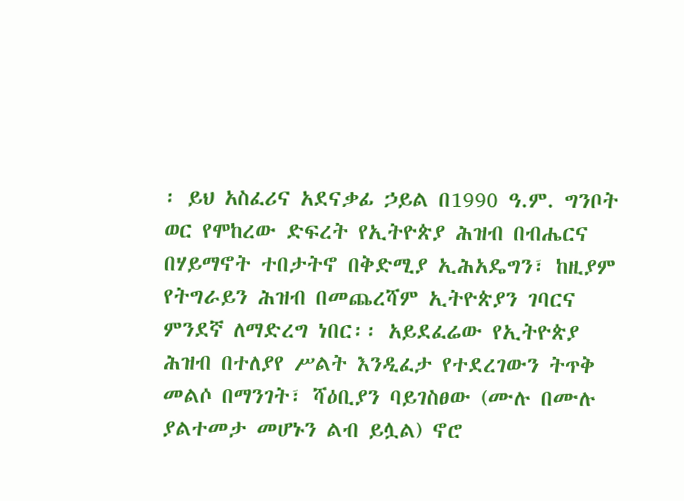፡ ይህ አስፈሪና አደናቃፊ ኃይል በ1990 ዓ.ም. ግንቦት ወር የሞከረው ድፍረት የኢትዮጵያ ሕዝብ በብሔርና በሃይማኖት ተበታትኖ በቅድሚያ ኢሕአዴግን፣ ከዚያም የትግራይን ሕዝብ በመጨረሻም ኢትዮጵያን ገባርና ምንደኛ ለማድረግ ነበር፡፡ አይደፈሬው የኢትዮጵያ ሕዝብ በተለያየ ሥልት እንዲፈታ የተደረገውን ትጥቅ መልሶ በማንገት፣ ሻዕቢያን ባይገስፀው (ሙሉ በሙሉ ያልተመታ መሆኑን ልብ ይሏል) ኖሮ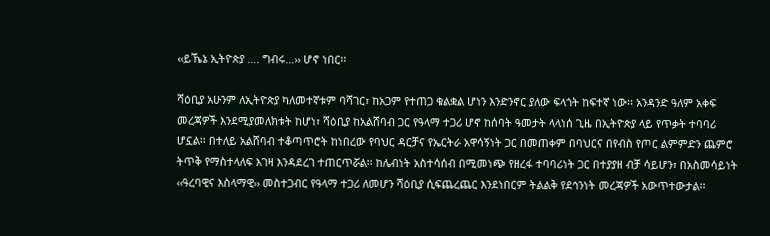‹‹ይኼኔ ኢትዮጵያ …. ግብሩ…›› ሆኖ ነበር፡፡

ሻዕቢያ አሁንም ለኢትዮጵያ ካለመተኛቱም ባሻገር፣ ከአጋም የተጠጋ ቁልቋል ሆነን እንድንኖር ያለው ፍላጎት ከፍተኛ ነው፡፡ አንዳንድ ዓለም አቀፍ መረጃዎች እንደሚያመለክቱት ከሆነ፣ ሻዕቢያ ከአልሸባብ ጋር የዓላማ ተጋሪ ሆኖ ከሰባት ዓመታት ላላነሰ ጊዜ በኢትዮጵያ ላይ የጥቃት ተባባሪ ሆኗል፡፡ በተለይ አልሸባብ ተቆጣጥሮት ከነበረው የባህር ዳርቻና የኤርትራ አዋሳኝነት ጋር በመጠቀም በባህርና በየብስ የጦር ልምምድን ጨምሮ ትጥቅ የማስተላለፍ እገዛ እንዳደረገ ተጠርጥሯል፡፡ ከሌብነት አስተሳሰብ በሚመነጭ የዘረፋ ተባባሪነት ጋር በተያያዘ ብቻ ሳይሆን፣ በአስመሳይነት ‹‹ዓረባዊና እስላማዊ›› መስተጋብር የዓላማ ተጋሪ ለመሆን ሻዕቢያ ሲፍጨረጨር እንደነበርም ትልልቅ የደኅንነት መረጃዎች አውጥተውታል፡፡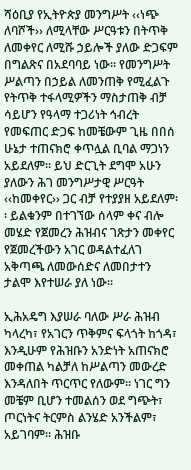ሻዕቢያ የኢትዮጵያ መንግሥት ‹‹ነጭ ለባሾች›› ለሚላቸው ሥርዓቱን በትጥቅ ለመቀየር ለሚሹ ኃይሎች ያለው ድጋፍም በግልጽና በአደባባይ ነው፡፡ የመንግሥት ሥልጣን በኃይል ለመንጠቅ የሚፈልጉ የትጥቅ ተፋላሚዎችን ማስታጠቅ ብቻ ሳይሆን የዓላማ ተጋሪነት ኅብረት የመፍጠር ድጋፍ ከመቼውም ጊዜ በበሰ ሁኔታ ተጠናክሮ ቀጥሏል ቢባል ማጋነን አይደለም፡፡ ይህ ድርጊት ደግሞ አሁን ያለውን ሕገ መንግሥታዊ ሥርዓት ‹‹ከመቀየር›› ጋር ብቻ የተያያዘ አይደለም፡፡ ይልቁንም በተገኘው ሰላም ቀና ብሎ መሄድ የጀመረን ሕዝብና ገጽታን መቀየር የጀመረችውን አገር ወዳልተፈለገ አቅጣጫ ለመውሰድና ለመበታተን ታልሞ እየተሠራ ያለ ነው፡፡

ኢሕአዴግ እያሠራ ባለው ሥራ ሕዝብ ካላረካ፣ የአገርን ጥቅምና ፍላጎት ከጎዳ፣ እንዲሁም የሕዝቡን አንድነት አጠናክሮ መቀጠል ካልቻለ ከሥልጣን መውረድ እንዳለበት ጥርጥር የለውም፡፡ ነገር ግን መቼም ቢሆን ተመልሰን ወደ ግጭት፣ ጦርነትና ትርምስ ልንሄድ አንችልም፣ አይገባም፡፡ ሕዝቡ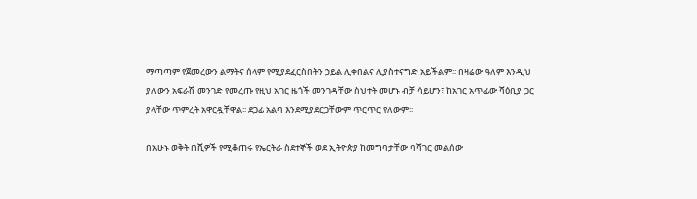ማጣጣም የጀመረውን ልማትና ሰላም የሚያደፈርስበትን ኃይል ሊቀበልና ሊያስተናግድ አይችልም፡፡ በዛሬው ዓለም እንዲህ ያለውን አፍራሽ መንገድ የመረጡ የዚህ አገር ዜጎች መንገዳቸው ስህተት መሆኑ ብቻ ሳይሆን፣ ከአገር አጥፊው ሻዕቢያ ጋር ያላቸው ጥምረት አዋርዷቸዋል፡፡ ደጋፊ አልባ እንደሚያደርጋቸውም ጥርጥር የለውም፡፡

በአሁኑ ወቅት በሺዎች የሚቆጠሩ የኤርትራ ስደተኞች ወደ ኢትዮጵያ ከመግባታቸው ባሻገር መልሰው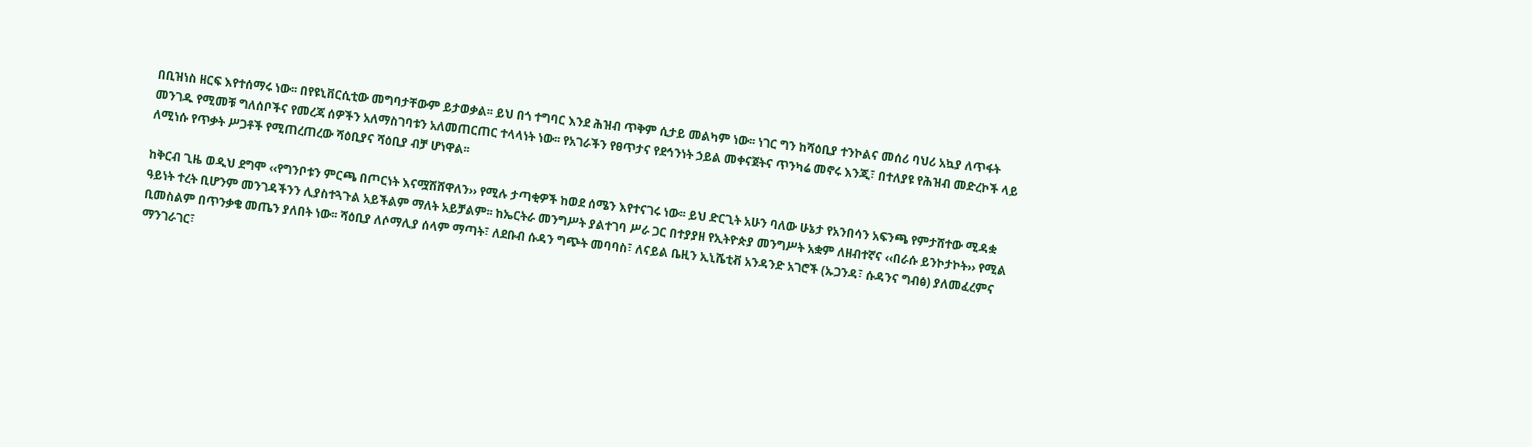በቢዝነስ ዘርፍ እየተሰማሩ ነው፡፡ በየዩኒቨርሲቲው መግባታቸውም ይታወቃል፡፡ ይህ በጎ ተግባር እንደ ሕዝብ ጥቅም ሲታይ መልካም ነው፡፡ ነገር ግን ከሻዕቢያ ተንኮልና መሰሪ ባህሪ አኳያ ለጥፋት መንገዱ የሚመቹ ግለሰቦችና የመረጃ ሰዎችን አለማስገባቱን አለመጠርጠር ተላላነት ነው፡፡ የአገራችን የፀጥታና የደኅንነት ኃይል መቀናጀትና ጥንካሬ መኖሩ እንጂ፣ በተለያዩ የሕዝብ መድረኮች ላይ ለሚነሱ የጥቃት ሥጋቶች የሚጠረጠረው ሻዕቢያና ሻዕቢያ ብቻ ሆነዋል፡፡

ከቅርብ ጊዜ ወዲህ ደግሞ ‹‹የግንቦቱን ምርጫ በጦርነት እናሟሽሸዋለን›› የሚሉ ታጣቂዎች ከወደ ሰሜን እየተናገሩ ነው፡፡ ይህ ድርጊት አሁን ባለው ሁኔታ የአንበሳን አፍንጫ የምታሸተው ሚዳቋ ዓይነት ተረት ቢሆንም መንገዳችንን ሊያስተጓጉል አይችልም ማለት አይቻልም፡፡ ከኤርትራ መንግሥት ያልተገባ ሥራ ጋር በተያያዘ የኢትዮጵያ መንግሥት አቋም ለዘብተኛና ‹‹በራሱ ይንኮታኮት›› የሚል ቢመስልም በጥንቃቄ መጤን ያለበት ነው፡፡ ሻዕቢያ ለሶማሊያ ሰላም ማጣት፣ ለደቡብ ሱዳን ግጭት መባባስ፣ ለናይል ቤዚን ኢኒሼቲቭ አንዳንድ አገሮች (ኡጋንዳ፣ ሱዳንና ግብፅ) ያለመፈረምና ማንገራገር፣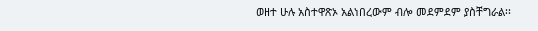ወዘተ ሁሉ አስተዋጽኦ አልነበረውም ብሎ መደምደም ያስቸግራል፡፡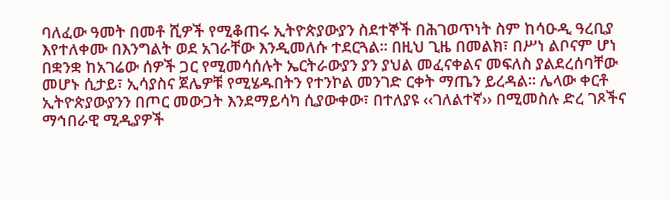ባለፈው ዓመት በመቶ ሺዎች የሚቆጠሩ ኢትዮጵያውያን ስደተኞች በሕገወጥነት ስም ከሳዑዲ ዓረቢያ እየተለቀሙ በእንግልት ወደ አገራቸው እንዲመለሱ ተደርጓል፡፡ በዚህ ጊዜ በመልክ፣ በሥነ ልቦናም ሆነ በቋንቋ ከአገሬው ሰዎች ጋር የሚመሳሰሉት ኤርትራውያን ያን ያህል መፈናቀልና መፍለስ ያልደረሰባቸው መሆኑ ሲታይ፣ ኢሳያስና ጀሌዎቹ የሚሄዱበትን የተንኮል መንገድ ርቀት ማጤን ይረዳል፡፡ ሌላው ቀርቶ ኢትዮጵያውያንን በጦር መውጋት እንደማይሳካ ሲያውቀው፣ በተለያዩ ‹‹ገለልተኛ›› በሚመስሉ ድረ ገጾችና ማኅበራዊ ሚዲያዎች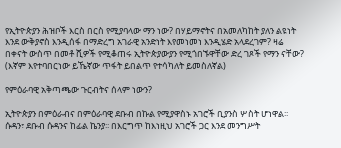የኢትዮጵያን ሕዝቦች እርስ በርስ የሚያባላው ማን ነው? በሃይማኖትና በአመለካከት ያለን ልዩነት እንደ ውቅያኖስ እንዲሰፋ በማድረግ አገራዊ አንድነት እየመነመነ እንዲሄድ አላደረገም? ዛሬ በቀናት ውስጥ በመቶ ሺዎች የሚቆጠሩ ኢትዮጵያውያን የሚጎበኙዋቸው ድረ ገጾች የማን ናቸው? (እኛም እየተባበርነው ይኼኛው ጥፋት ይበልጥ የተሳካለት ይመስለኛል)

የምዕራባዊ አቅጣጫው ጉርብትና ሰላም ነውን?

ኢትዮጵያን በምዕራብና በምዕራባዊ ደቡብ በኩል የሚያዋስኑ አገሮች ቢያንስ ሦስት ሆነዋል፡፡ ሱዳን፣ ደቡብ ሱዳንና ከፊል ኬንያ፡፡ በእርግጥ ከእነዚህ አገሮች ጋር እንደ መንግሥት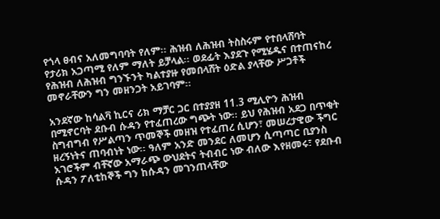የጎላ ፀብና አለመግባባት የለም፡፡ ሕዝብ ለሕዝብ ትስስሩም የተበላሸባት የታሪክ አጋጣሚ የለም ማለት ይቻላል፡፡ ወደፊት እያደጉ የሚሄዱና በተጠናከረ የሕዝብ ለሕዝብ ግንኙንት ካልተያዙ የመበላሸት ዕድል ያላቸው ሥጋቶች መኖራቸውን ግን መዘንጋት አይገባም፡፡

አንደኛው ከሳልቫ ኪርና ሪክ ማቻር ጋር በተያያዘ 11.3 ሚሊዮን ሕዝብ በሚኖርባት ደቡብ ሱዳን የተፈጠረው ግጭት ነው፡፡ ይህ የሕዝብ አደጋ በጥቂት ስግብግብ የሥልጣን ጥመኞች መዘዝ የተፈጠረ ሲሆን፣ መሠረታዊው ችግር ዘረኝነትና ጠባብነት ነው፡፡ ዓለም አንድ መንደር ለመሆን ሲጣጣር ቢያንስ አገሮችም ብቸኛው አማራጭ ውህደትና ትብብር ነው ብለው እየዘመሩ፣ የደቡብ ሱዳን ፖለቲከኞች ግን ከሱዳን መገንጠላቸው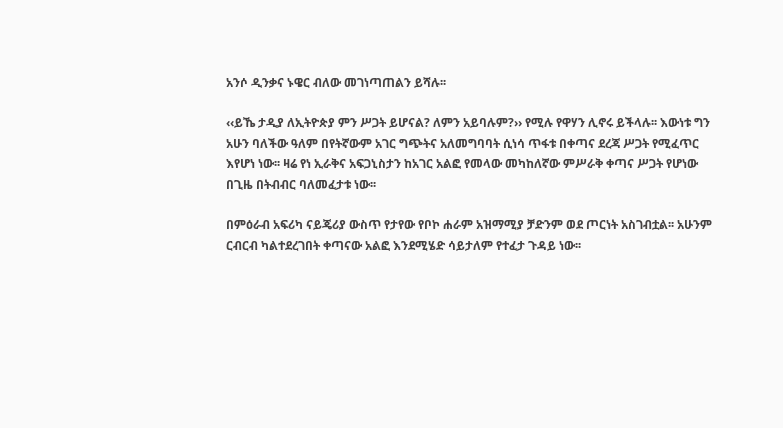አንሶ ዲንቃና ኑዌር ብለው መገነጣጠልን ይሻሉ፡፡

‹‹ይኼ ታዲያ ለኢትዮጵያ ምን ሥጋት ይሆናል? ለምን አይባሉም?›› የሚሉ የዋሃን ሊኖሩ ይችላሉ፡፡ እውነቱ ግን አሁን ባለችው ዓለም በየትኛውም አገር ግጭትና አለመግባባት ሲነሳ ጥፋቱ በቀጣና ደረጃ ሥጋት የሚፈጥር እየሆነ ነው፡፡ ዛሬ የነ ኢራቅና አፍጋኒስታን ከአገር አልፎ የመላው መካከለኛው ምሥራቅ ቀጣና ሥጋት የሆነው በጊዜ በትብብር ባለመፈታቱ ነው፡፡

በምዕራብ አፍሪካ ናይጄሪያ ውስጥ የታየው የቦኮ ሐራም አዝማሚያ ቻድንም ወደ ጦርነት አስገብቷል፡፡ አሁንም ርብርብ ካልተደረገበት ቀጣናው አልፎ እንደሚሄድ ሳይታለም የተፈታ ጉዳይ ነው፡፡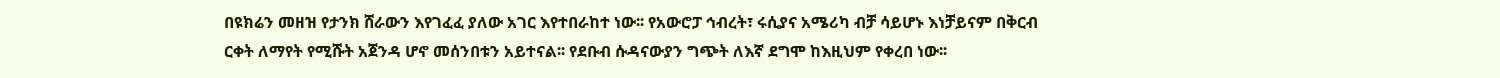በዩክሬን መዘዝ የታንክ ሸራውን እየገፈፈ ያለው አገር እየተበራከተ ነው፡፡ የአውሮፓ ኅብረት፣ ሩሲያና አሜሪካ ብቻ ሳይሆኑ እነቻይናም በቅርብ ርቀት ለማየት የሚሹት አጀንዳ ሆኖ መሰንበቱን አይተናል፡፡ የደቡብ ሱዳናውያን ግጭት ለእኛ ደግሞ ከእዚህም የቀረበ ነው፡፡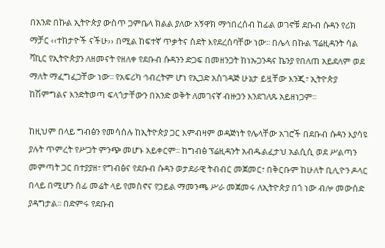በአንድ በኩል ኢትዮጵያ ውስጥ ጋምቤላ ክልል ያለው አኝዋክ ማኅበረሰብ ከፊል ወገኖቹ ደቡብ ሱዳን የሪክ ማቻር ‹‹ተከታዮች ናችሁ›› በሚል ከፍተኛ ጥቃትና ስደት እየደረሰባቸው ነው፡፡ በሌላ በኩል ፕሬዚዳንት ሳል ቫኪር የኢትዮጵያን ለዘመናት የዘለቀ የደቡብ ሱዳንን ድጋፍ በመዘንጋት ከነኡጋንዳና ኬንያ የበለጠ አይደለም ወደ ማለት ማፈግፈጋቸው ነው፡፡ የአፍሪካ ኅብረትም ሆነ የኢጋድ አስገዳጅ ሁኔታ ይዟቸው እንጂ፣ ኢትዮጵያ ከሽምግልና እንድትወጣ ፍላጎታቸውን በአንድ ወቅት ለመገናኛ ብዙኃን እንደገለጹ አይዘነጋም፡፡

ከዚህም በላይ ግብፅን የመሳሰሉ ከኢትዮጵያ ጋር እምብዛም ወዳጅነት የሌላቸው አገሮች በደቡብ ሱዳን እያሳዩ ያሉት ጥምረት የሥጋት ምንጭ መሆኑ አይቀርም፡፡ ከግብፅ ፕሬዚዳንት አብዱልፈታህ አልሲሲ ወደ ሥልጣን መምጣት ጋር በተያያዘ፣ የግብፅና የደቡብ ሱዳን ወታደራዊ ትብብር መጀመር፣ በቅርቡም ከሁለት ቢሊዮን ዶላር በላይ በሚሆን ሰፊ መሬት ላይ የመስኖና የኃይል ማመንጫ ሥራ መጀመሩ ለኢትዮጵያ በጎ ነው ብሎ መውሰድ ያዳግታል፡፡ በድምሩ የደቡብ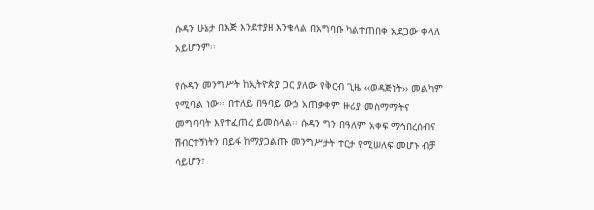ሱዳን ሁኔታ በእጅ እንደተያዘ እንቁላል በአግባቡ ካልተጠበቀ አደጋው ቀላለ አይሆንም፡፡

የሱዳን መንግሥት ከኢትዮጵያ ጋር ያለው የቅርብ ጊዜ ‹‹ወዳጅነት›› መልካም የሚባል ነው፡፡ በተለይ በዓባይ ውኃ አጠቃቀም ዙሪያ መስማማትና መግባባት እየተፈጠረ ይመስላል፡፡ ሱዳን ግን በዓለም አቀፍ ማኅበረሰብና ሽብርተኝነትን በይፋ ከማያጋልጡ መንግሥታት ተርታ የሚሠለፍ መሆኑ ብቻ ሳይሆን፣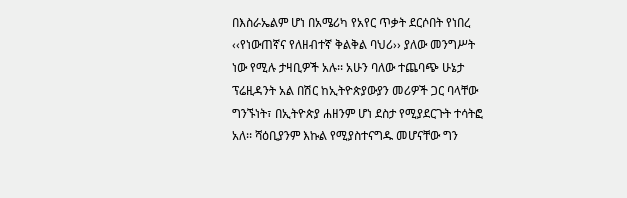በእስራኤልም ሆነ በአሜሪካ የአየር ጥቃት ደርሶበት የነበረ ‹‹የነውጠኛና የለዘብተኛ ቅልቅል ባህሪ›› ያለው መንግሥት ነው የሚሉ ታዛቢዎች አሉ፡፡ አሁን ባለው ተጨባጭ ሁኔታ ፕሬዚዳንት አል በሽር ከኢትዮጵያውያን መሪዎች ጋር ባላቸው ግንኙነት፣ በኢትዮጵያ ሐዘንም ሆነ ደስታ የሚያደርጉት ተሳትፎ አለ፡፡ ሻዕቢያንም እኩል የሚያስተናግዱ መሆናቸው ግን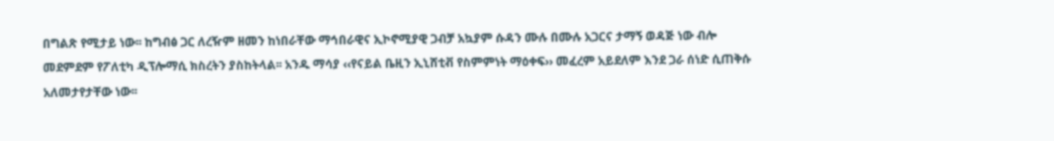በግልጽ የሚታይ ነው፡፡ ከግብፅ ጋር ለረዥም ዘመን ከነበራቸው ማኅበራዊና ኢኮኖሚያዊ ጋብቻ አኳያም ሱዳን ሙሉ በሙሉ አጋርና ታማኝ ወዳጅ ነው ብሎ መደምደም የፖለቲካ ዲፕሎማሲ ክስረትን ያስከትላል፡፡ አንዱ ማሳያ ‹‹የናይል ቤዚን ኢኒሸቲቭ የስምምነት ማዕቀፍ›› መፈረም አይደለም እንደ ጋራ ሰነድ ሲጠቅሱ አለመታየታቸው ነው፡፡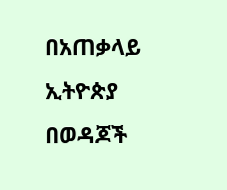በአጠቃላይ ኢትዮጵያ በወዳጆች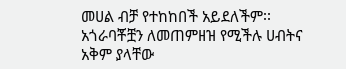መሀል ብቻ የተከከበች አይደለችም፡፡ አጎራባቾቿን ለመጠምዘዝ የሚችሉ ሀብትና አቅም ያላቸው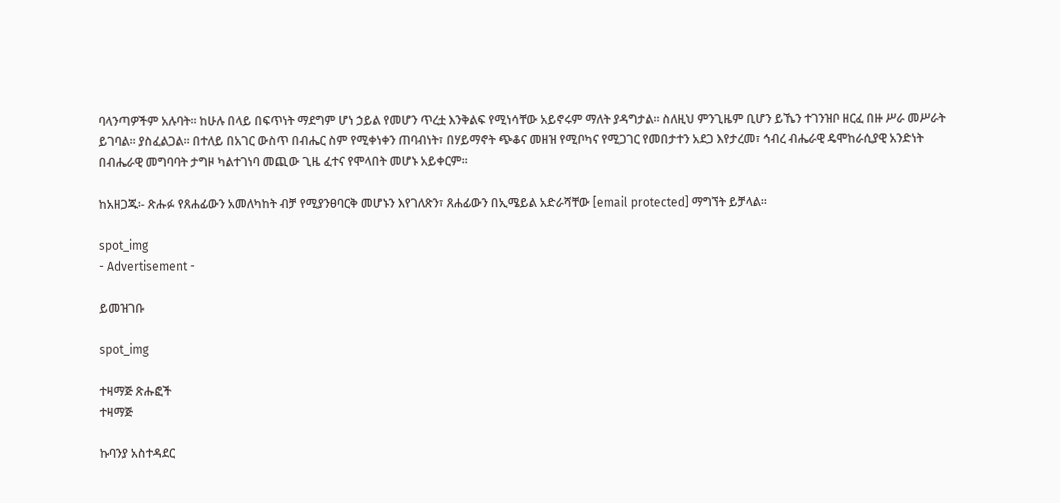ባላንጣዎችም አሉባት፡፡ ከሁሉ በላይ በፍጥነት ማደግም ሆነ ኃይል የመሆን ጥረቷ እንቅልፍ የሚነሳቸው አይኖሩም ማለት ያዳግታል፡፡ ስለዚህ ምንጊዜም ቢሆን ይኼን ተገንዝቦ ዘርፈ በዙ ሥራ መሥራት ይገባል፡፡ ያስፈልጋል፡፡ በተለይ በአገር ውስጥ በብሔር ስም የሚቀነቀን ጠባብነት፣ በሃይማኖት ጭቆና መዘዝ የሚቦካና የሚጋገር የመበታተን አደጋ እየታረመ፣ ኅብረ ብሔራዊ ዴሞከራሲያዊ አንድነት በብሔራዊ መግባባት ታግዞ ካልተገነባ መጪው ጊዜ ፈተና የሞላበት መሆኑ አይቀርም፡፡

ከአዘጋጁ፡- ጽሑፉ የጸሐፊውን አመለካከት ብቻ የሚያንፀባርቅ መሆኑን እየገለጽን፣ ጸሐፊውን በኢሜይል አድራሻቸው [email protected] ማግኘት ይቻላል፡፡

spot_img
- Advertisement -

ይመዝገቡ

spot_img

ተዛማጅ ጽሑፎች
ተዛማጅ

ኩባንያ አስተዳደር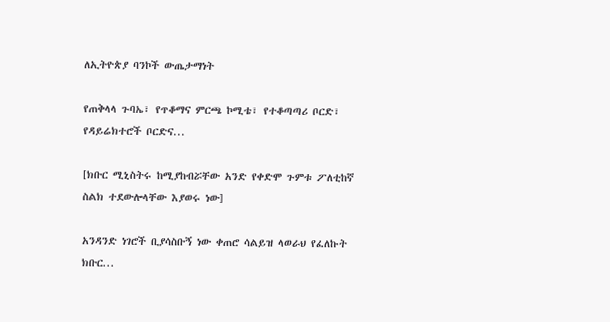ለኢትዮጵያ ባንኮች ውጤታማነት

የጠቅላላ ጉባኤ፣ የጥቆማና ምርጫ ኮሚቴ፣ የተቆጣጣሪ ቦርድ፣ የዳይሬክተሮች ቦርድና...

[ክቡር ሚኒስትሩ ከሚያከብሯቸው አንድ የቀድሞ ጉምቱ ፖለቲከኛ ስልክ ተደውሎላቸው እያወሩ ነው]

አንዳንድ ነገሮች ቢያሳስቡኝ ነው ቀጠሮ ሳልይዝ ላወራህ የፈለኩት ክቡር...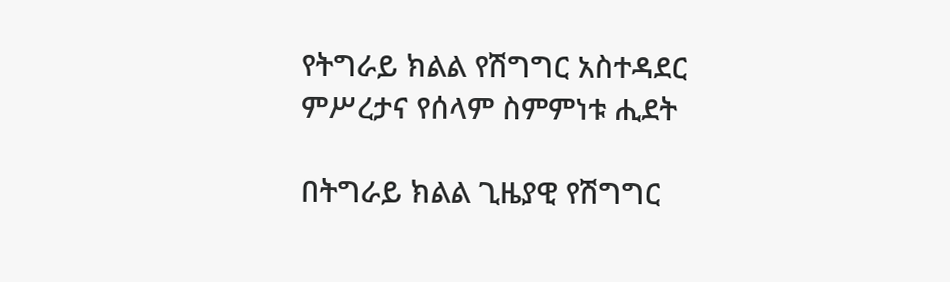የትግራይ ክልል የሽግግር አስተዳደር ምሥረታና የሰላም ስምምነቱ ሒደት

በትግራይ ክልል ጊዜያዊ የሽግግር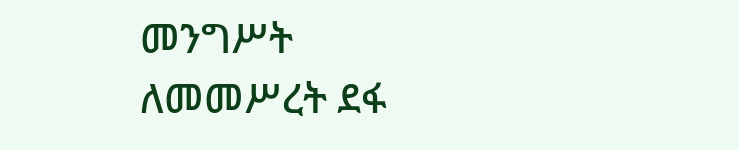መንግሥት ለመመሥረት ደፋ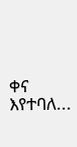ቀና እየተባለ...